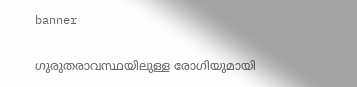banner

ഗുരുതരാവസ്ഥയിലുള്ള രോഗിയുമായി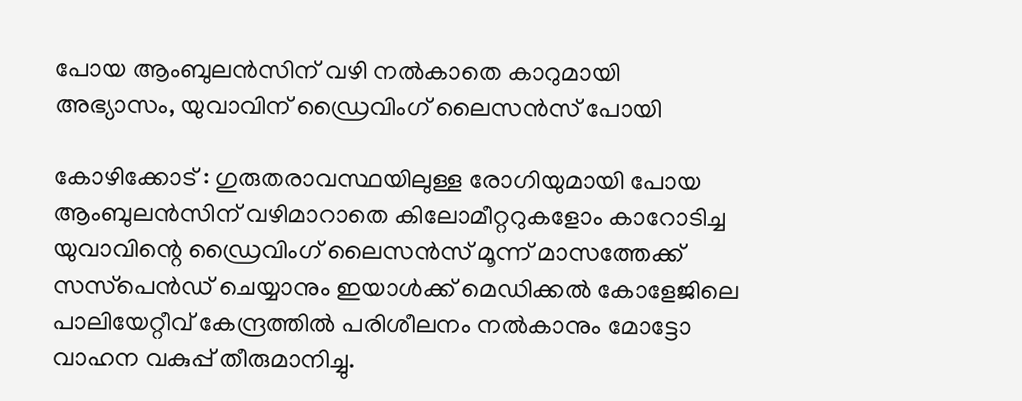പോയ ആംബുലന്‍സിന് വഴി നൽകാതെ കാറുമായി അഭ്യാസം, യുവാവിന് ഡ്രൈവിംഗ് ലൈസന്‍സ് പോയി

കോഴിക്കോട് : ഗുരുതരാവസ്ഥയിലുള്ള രോഗിയുമായി പോയ ആംബുലന്‍സിന് വഴിമാറാതെ കിലോമീറ്ററുകളോം കാറോടിച്ച യുവാവിന്റെ ഡ്രൈവിംഗ് ലൈസന്‍സ് മൂന്ന് മാസത്തേക്ക് സസ്‌പെന്‍ഡ് ചെയ്യാനും ഇയാള്‍ക്ക് മെഡിക്കല്‍ കോളേജിലെ പാലിയേറ്റീവ് കേന്ദ്രത്തില്‍ പരിശീലനം നല്‍കാനും മോട്ടോ വാഹന വകുപ്പ് തീരുമാനിച്ചു.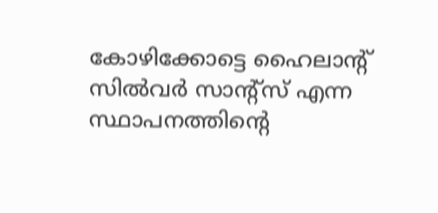കോഴിക്കോട്ടെ ഹൈലാന്റ് സില്‍വര്‍ സാന്റ്‌സ് എന്ന സ്ഥാപനത്തിന്റെ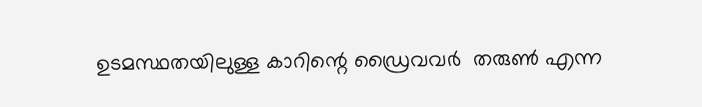ഉടമസ്ഥതയിലുള്ള കാറിന്റെ ഡ്രൈവവര്‍  തരുണ്‍ എന്ന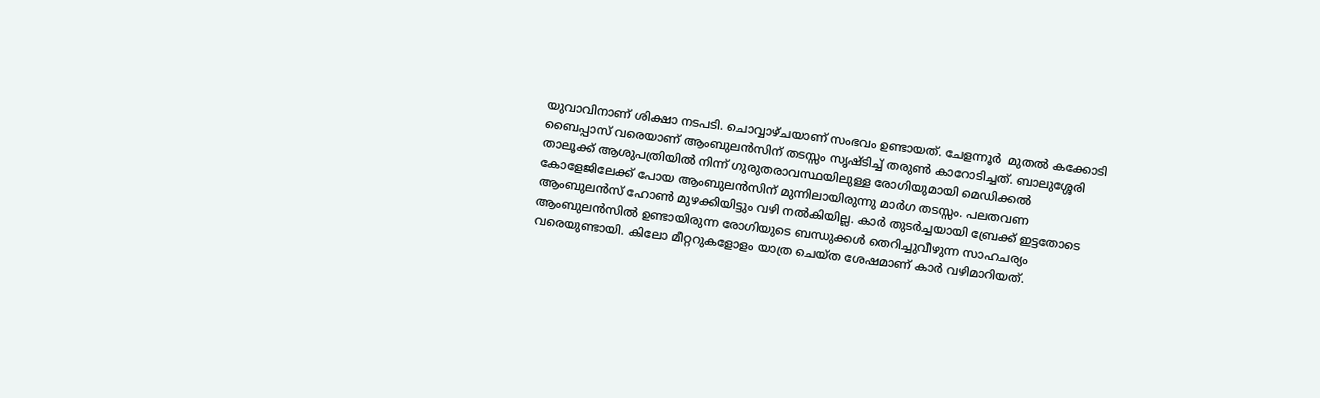യുവാവിനാണ് ശിക്ഷാ നടപടി. ചൊവ്വാഴ്ചയാണ് സംഭവം ഉണ്ടായത്. ചേളന്നൂര്‍  മുതല്‍ കക്കോടി ബൈപ്പാസ് വരെയാണ് ആംബുലന്‍സിന് തടസ്സം സൃഷ്ടിച്ച് തരുണ്‍ കാറോടിച്ചത്. ബാലുശ്ശേരി താലൂക്ക് ആശുപത്രിയില്‍ നിന്ന് ഗുരുതരാവസ്ഥയിലുള്ള രോഗിയുമായി മെഡിക്കല്‍ കോളേജിലേക്ക് പോയ ആംബുലന്‍സിന് മുന്നിലായിരുന്നു മാര്‍ഗ തടസ്സം. പലതവണ ആംബുലന്‍സ് ഹോണ്‍ മുഴക്കിയിട്ടും വഴി നല്‍കിയില്ല. കാര്‍ തുടര്‍ച്ചയായി ബ്രേക്ക് ഇട്ടതോടെ ആംബുലന്‍സില്‍ ഉണ്ടായിരുന്ന രോഗിയുടെ ബന്ധുക്കള്‍ തെറിച്ചുവീഴുന്ന സാഹചര്യം വരെയുണ്ടായി. കിലോ മീറ്ററുകളോളം യാത്ര ചെയ്ത ശേഷമാണ് കാര്‍ വഴിമാറിയത്.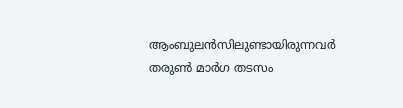ആംബുലന്‍സിലുണ്ടായിരുന്നവര്‍ തരുണ്‍ മാര്‍ഗ തടസം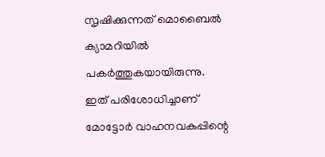സൃഷിക്കുന്നത് മൊബൈല്‍ ക്യാമറിയില്‍ പകര്‍ത്തുകയായിരുന്നു. ഇത് പരിശോധിച്ചാണ് മോട്ടോര്‍ വാഹനവകുപ്പിന്റെ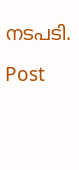നടപടി.

Post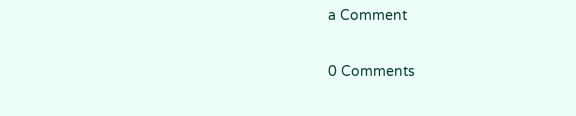a Comment

0 Comments